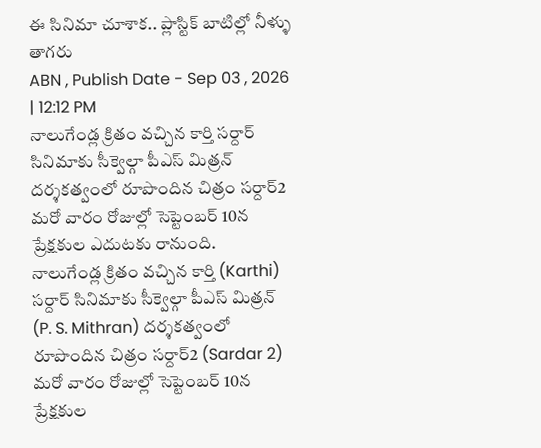ఈ సినిమా చూశాక.. ప్లాస్టిక్ బాటిల్లో నీళ్ళు తాగరు
ABN , Publish Date - Sep 03 , 2026 | 12:12 PM
నాలుగేండ్ల క్రితం వచ్చిన కార్తి సర్దార్ సినిమాకు సీక్వెల్గా పీఎస్ మిత్రన్ దర్శకత్వంలో రూపొందిన చిత్రం సర్దార్2 మరో వారం రోజుల్లో సెప్టెంబర్ 10న ప్రేక్షకుల ఎదుటకు రానుంది.
నాలుగేండ్ల క్రితం వచ్చిన కార్తి (Karthi) సర్దార్ సినిమాకు సీక్వెల్గా పీఎస్ మిత్రన్ (P. S. Mithran) దర్శకత్వంలో రూపొందిన చిత్రం సర్దార్2 (Sardar 2) మరో వారం రోజుల్లో సెప్టెంబర్ 10న ప్రేక్షకుల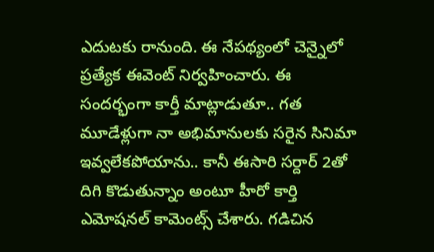ఎదుటకు రానుంది. ఈ నేపథ్యంలో చెన్నైలో ప్రత్యేక ఈవెంట్ నిర్వహించారు. ఈ సందర్భంగా కార్తీ మాట్లాడుతూ.. గత మూడేళ్లుగా నా అభిమానులకు సరైన సినిమా ఇవ్వలేకపోయాను.. కానీ ఈసారి సర్దార్ 2తో దిగి కొడుతున్నాం అంటూ హీరో కార్తి ఎమోషనల్ కామెంట్స్ చేశారు. గడిచిన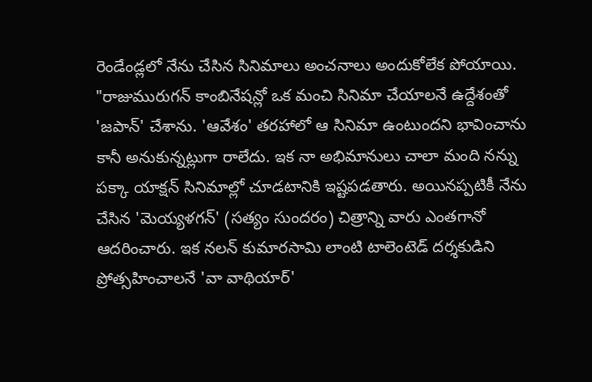రెండేండ్లలో నేను చేసిన సినిమాలు అంచనాలు అందుకోలేక పోయాయి.
"రాజుమురుగన్ కాంబినేషన్లో ఒక మంచి సినిమా చేయాలనే ఉద్దేశంతో 'జపాన్' చేశాను. 'ఆవేశం' తరహాలో ఆ సినిమా ఉంటుందని భావించాను కానీ అనుకున్నట్లుగా రాలేదు. ఇక నా అభిమానులు చాలా మంది నన్ను పక్కా యాక్షన్ సినిమాల్లో చూడటానికి ఇష్టపడతారు. అయినప్పటికీ నేను చేసిన 'మెయ్యళగన్' (సత్యం సుందరం) చిత్రాన్ని వారు ఎంతగానో ఆదరించారు. ఇక నలన్ కుమారసామి లాంటి టాలెంటెడ్ దర్శకుడిని ప్రోత్సహించాలనే 'వా వాథియార్'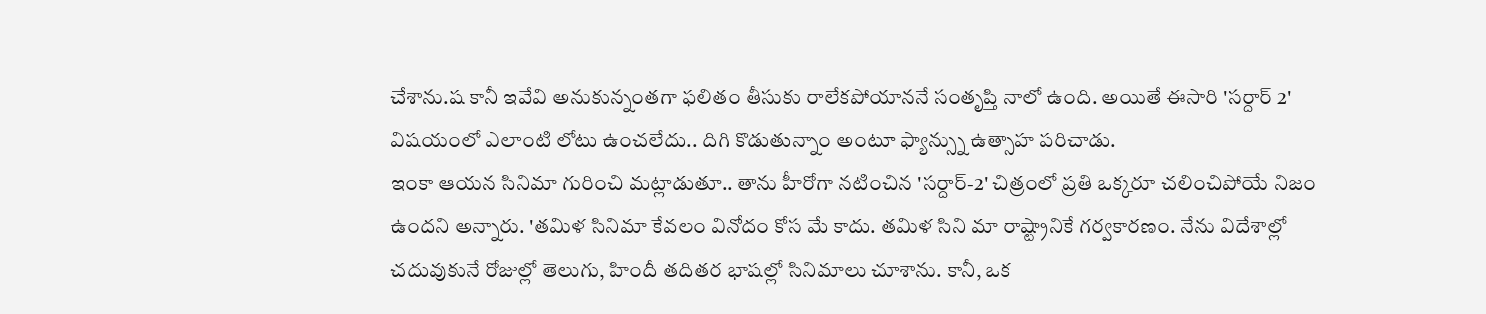చేశాను.ష కానీ ఇవేవి అనుకున్నంతగా ఫలితం తీసుకు రాలేకపోయాననే సంతృప్తి నాలో ఉంది. అయితే ఈసారి 'సర్దార్ 2' విషయంలో ఎలాంటి లోటు ఉంచలేదు.. దిగి కొడుతున్నాం అంటూ ఫ్యాన్స్ను ఉత్సాహ పరిచాడు.
ఇంకా ఆయన సినిమా గురించి మట్లాడుతూ.. తాను హీరోగా నటించిన 'సర్దార్-2' చిత్రంలో ప్రతి ఒక్కరూ చలించిపోయే నిజం ఉందని అన్నారు. 'తమిళ సినిమా కేవలం వినోదం కోస మే కాదు. తమిళ సిని మా రాష్ట్రానికే గర్వకారణం. నేను విదేశాల్లో చదువుకునే రోజుల్లో తెలుగు, హిందీ తదితర భాషల్లో సినిమాలు చూశాను. కానీ, ఒక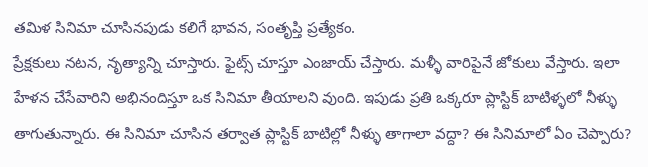తమిళ సినిమా చూసినపుడు కలిగే భావన, సంతృప్తి ప్రత్యేకం.
ప్రేక్షకులు నటన, నృత్యాన్ని చూస్తారు. ఫైట్స్ చూస్తూ ఎంజాయ్ చేస్తారు. మళ్ళీ వారిపైనే జోకులు వేస్తారు. ఇలా హేళన చేసేవారిని అభినందిస్తూ ఒక సినిమా తీయాలని వుంది. ఇపుడు ప్రతి ఒక్కరూ ప్లాస్టిక్ బాటిళ్ళలో నీళ్ళు తాగుతున్నారు. ఈ సినిమా చూసిన తర్వాత ప్లాస్టిక్ బాటిల్లో నీళ్ళు తాగాలా వద్దా? ఈ సినిమాలో ఏం చెప్పారు?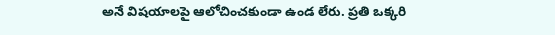అనే విషయాలపై ఆలోచించకుండా ఉండ లేరు. ప్రతి ఒక్కరి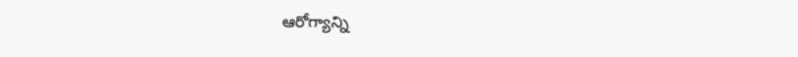ఆరోగ్యాన్ని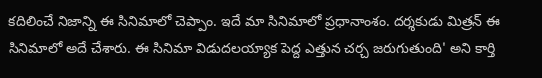కదిలించే నిజాన్ని ఈ సినిమాలో చెప్పాం. ఇదే మా సినిమాలో ప్రధానాంశం. దర్శకుడు మిత్రన్ ఈ సినిమాలో అదే చేశారు. ఈ సినిమా విడుదలయ్యాక పెద్ద ఎత్తున చర్చ జరుగుతుంది' అని కార్తి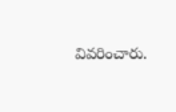వివరించారు.